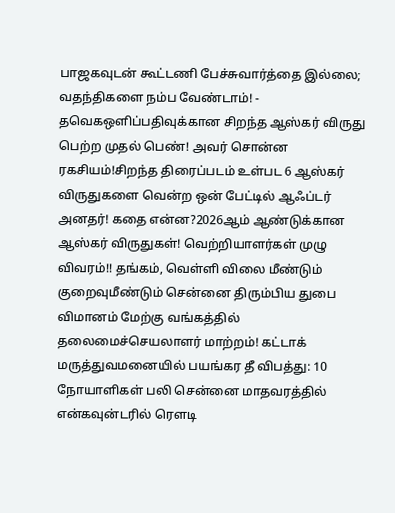பாஜகவுடன் கூட்டணி பேச்சுவார்த்தை இல்லை; வதந்திகளை நம்ப வேண்டாம்! - தவெகஒளிப்பதிவுக்கான சிறந்த ஆஸ்கர் விருது பெற்ற முதல் பெண்! அவர் சொன்ன ரகசியம்!சிறந்த திரைப்படம் உள்பட 6 ஆஸ்கர் விருதுகளை வென்ற ஒன் பேட்டில் ஆஃப்டர் அனதர்! கதை என்ன?2026ஆம் ஆண்டுக்கான ஆஸ்கர் விருதுகள்! வெற்றியாளர்கள் முழு விவரம்!! தங்கம், வெள்ளி விலை மீண்டும் குறைவுமீண்டும் சென்னை திரும்பிய துபை விமானம் மேற்கு வங்கத்தில் தலைமைச்செயலாளர் மாற்றம்! கட்டாக் மருத்துவமனையில் பயங்கர தீ விபத்து: 10 நோயாளிகள் பலி சென்னை மாதவரத்தில் என்கவுன்டரில் ரௌடி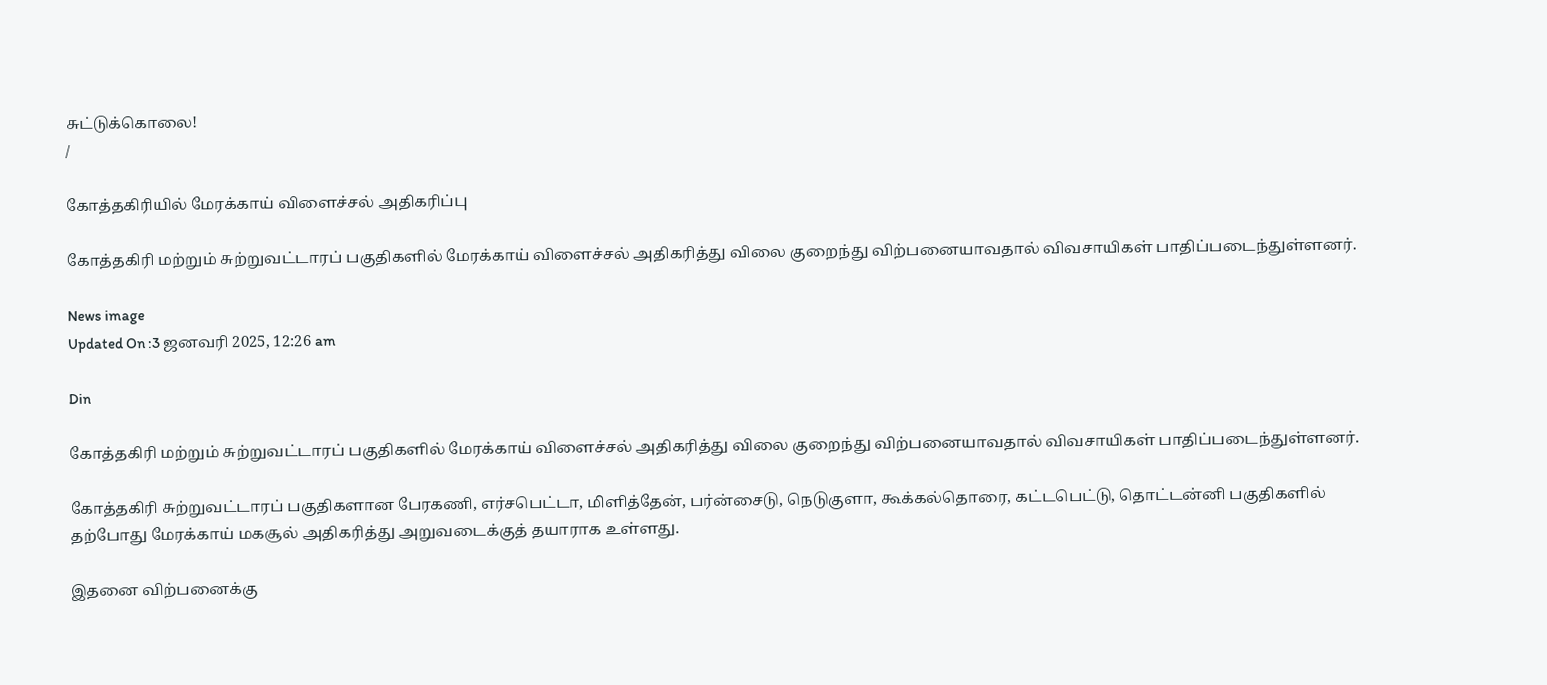சுட்டுக்கொலை!
/

கோத்தகிரியில் மேரக்காய் விளைச்சல் அதிகரிப்பு

கோத்தகிரி மற்றும் சுற்றுவட்டாரப் பகுதிகளில் மேரக்காய் விளைச்சல் அதிகரித்து விலை குறைந்து விற்பனையாவதால் விவசாயிகள் பாதிப்படைந்துள்ளனர்.

News image
Updated On :3 ஜனவரி 2025, 12:26 am

Din

கோத்தகிரி மற்றும் சுற்றுவட்டாரப் பகுதிகளில் மேரக்காய் விளைச்சல் அதிகரித்து விலை குறைந்து விற்பனையாவதால் விவசாயிகள் பாதிப்படைந்துள்ளனர்.

கோத்தகிரி சுற்றுவட்டாரப் பகுதிகளான பேரகணி, எர்சபெட்டா, மிளித்தேன், பர்ன்சைடு, நெடுகுளா, கூக்கல்தொரை, கட்டபெட்டு, தொட்டன்னி பகுதிகளில் தற்போது மேரக்காய் மகசூல் அதிகரித்து அறுவடைக்குத் தயாராக உள்ளது.

இதனை விற்பனைக்கு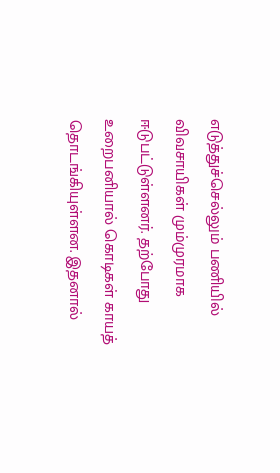எடுத்துச்செல்லும் பணியில் விவசாயிகள் மும்முரமாக ஈடுபட்டுள்ளனர். தற்போது உறைபனியால் கொடிகள் காயத் தொடங்கியுள்ளன. இதனால்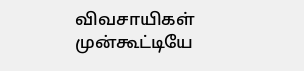விவசாயிகள் முன்கூட்டியே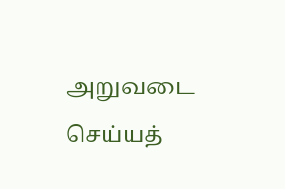அறுவடை செய்யத்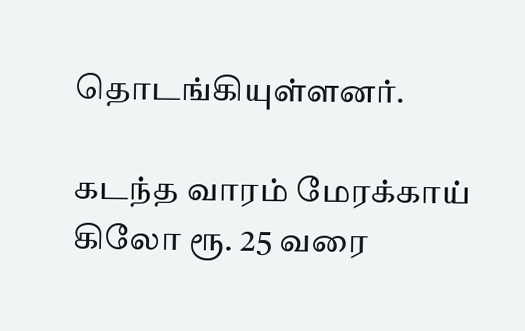தொடங்கியுள்ளனர்.

கடந்த வாரம் மேரக்காய் கிலோ ரூ. 25 வரை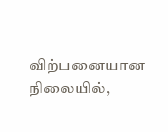விற்பனையான நிலையில்,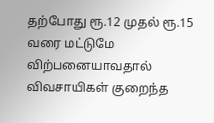தற்போது ரூ.12 முதல் ரூ.15 வரை மட்டுமே விற்பனையாவதால் விவசாயிகள் குறைந்த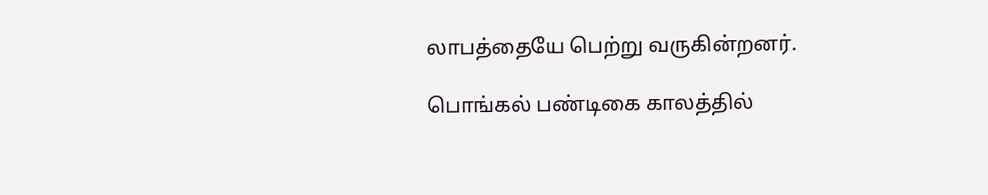லாபத்தையே பெற்று வருகின்றனர்.

பொங்கல் பண்டிகை காலத்தில்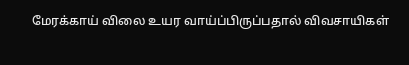மேரக்காய் விலை உயர வாய்ப்பிருப்பதால் விவசாயிகள்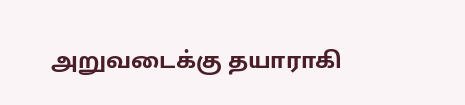அறுவடைக்கு தயாராகி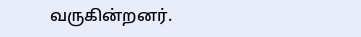வருகின்றனர்.